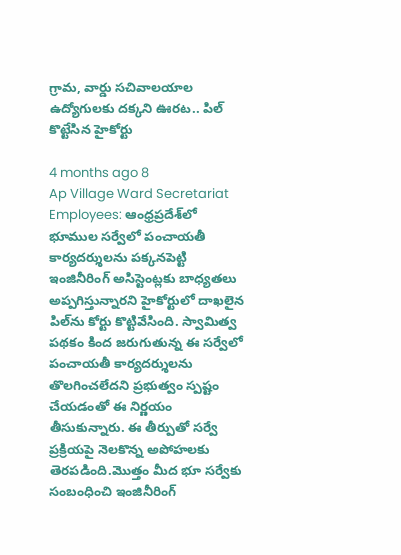గ్రామ, వార్డు సచివాలయాల ఉద్యోగులకు దక్కని ఊరట.. పిల్ కొట్టేసిన హైకోర్టు

4 months ago 8
Ap Village Ward Secretariat Employees: ఆంధ్రప్రదేశ్‌లో భూముల సర్వేలో పంచాయతీ కార్యదర్శులను పక్కనపెట్టి ఇంజినీరింగ్ అసిస్టెంట్లకు బాధ్యతలు అప్పగిస్తున్నారని హైకోర్టులో దాఖలైన పిల్‌ను కోర్టు కొట్టివేసింది. స్వామిత్వ పథకం కింద జరుగుతున్న ఈ సర్వేలో పంచాయతీ కార్యదర్శులను తొలగించలేదని ప్రభుత్వం స్పష్టం చేయడంతో ఈ నిర్ణయం తీసుకున్నారు. ఈ తీర్పుతో సర్వే ప్రక్రియపై నెలకొన్న అపోహలకు తెరపడింది.మొత్తం మీద భూ సర్వేకు సంబంధించి ఇంజినీరింగ్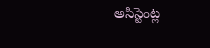అసిస్టెంట్ల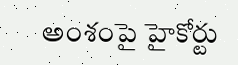అంశంపై హైకోర్టు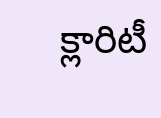క్లారిటీ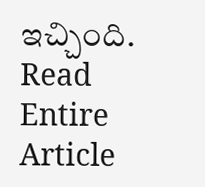ఇచ్చింది.
Read Entire Article